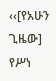‹‹[የአሁን ጊዜው] የሥነ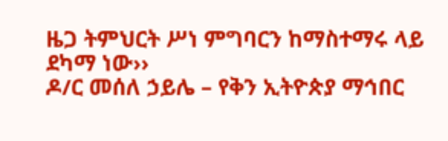ዜጋ ትምህርት ሥነ ምግባርን ከማስተማሩ ላይ ደካማ ነው››
ዶ/ር መሰለ ኃይሌ – የቅን ኢትዮጵያ ማኅበር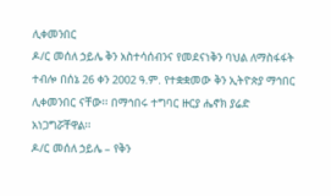ሊቀመንበር
ዶ/ር መሰለ ኃይሌ ቅን አስተሳሰብንና የመደናነቅን ባህል ለማስፋፋት ተብሎ በሰኔ 26 ቀን 2002 ዓ.ም. የተቋቋመው ቅን ኢትዮጵያ ማኅበር ሊቀመንበር ናቸው፡፡ በማኅበሩ ተግባር ዙርያ ሔኖክ ያሬድ አነጋግሯቸዋል፡፡
ዶ/ር መሰለ ኃይሌ – የቅን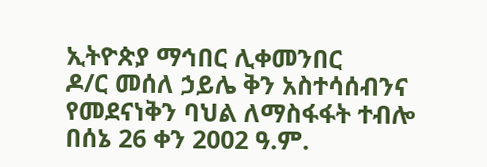ኢትዮጵያ ማኅበር ሊቀመንበር
ዶ/ር መሰለ ኃይሌ ቅን አስተሳሰብንና የመደናነቅን ባህል ለማስፋፋት ተብሎ በሰኔ 26 ቀን 2002 ዓ.ም.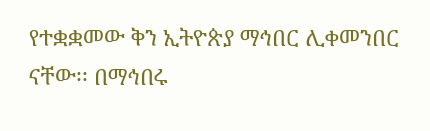የተቋቋመው ቅን ኢትዮጵያ ማኅበር ሊቀመንበር ናቸው፡፡ በማኅበሩ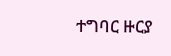ተግባር ዙርያ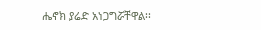ሔኖክ ያሬድ አነጋግሯቸዋል፡፡